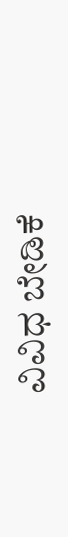ವಿವಿಧ ಬೇಡಿಕೆ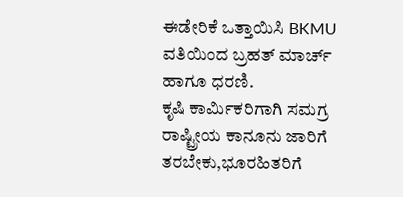ಈಡೇರಿಕೆ ಒತ್ತಾಯಿಸಿ BKMU ವತಿಯಿಂದ ಬ್ರಹತ್ ಮಾರ್ಚ್ ಹಾಗೂ ಧರಣಿ.
ಕೃಷಿ ಕಾರ್ಮಿಕರಿಗಾಗಿ ಸಮಗ್ರ ರಾಷ್ಟ್ರೀಯ ಕಾನೂನು ಜಾರಿಗೆ ತರಬೇಕು,ಭೂರಹಿತರಿಗೆ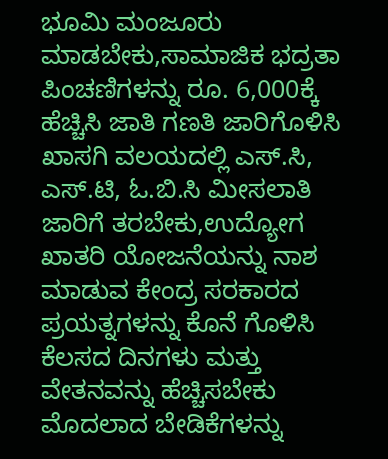ಭೂಮಿ ಮಂಜೂರು ಮಾಡಬೇಕು,ಸಾಮಾಜಿಕ ಭದ್ರತಾ ಪಿಂಚಣಿಗಳನ್ನು ರೂ. 6,000ಕ್ಕೆ ಹೆಚ್ಚಿಸಿ ಜಾತಿ ಗಣತಿ ಜಾರಿಗೊಳಿಸಿ ಖಾಸಗಿ ವಲಯದಲ್ಲಿ ಎಸ್.ಸಿ, ಎಸ್.ಟಿ, ಓ.ಬಿ.ಸಿ ಮೀಸಲಾತಿ ಜಾರಿಗೆ ತರಬೇಕು,ಉದ್ಯೋಗ ಖಾತರಿ ಯೋಜನೆಯನ್ನು ನಾಶ ಮಾಡುವ ಕೇಂದ್ರ ಸರಕಾರದ ಪ್ರಯತ್ನಗಳನ್ನು ಕೊನೆ ಗೊಳಿಸಿ ಕೆಲಸದ ದಿನಗಳು ಮತ್ತು ವೇತನವನ್ನು ಹೆಚ್ಚಿಸಬೇಕು ಮೊದಲಾದ ಬೇಡಿಕೆಗಳನ್ನು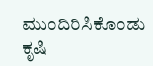ಮುಂದಿರಿಸಿಕೊಂಡು ಕೃಷಿ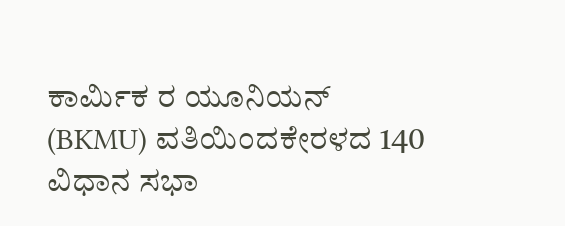ಕಾರ್ಮಿಕ ರ ಯೂನಿಯನ್ (BKMU) ವತಿಯಿಂದಕೇರಳದ 140 ವಿಧಾನ ಸಭಾ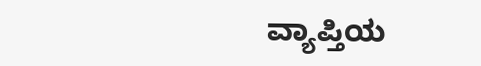ವ್ಯಾಪ್ತಿಯ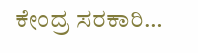ಕೇಂದ್ರ ಸರಕಾರಿ…